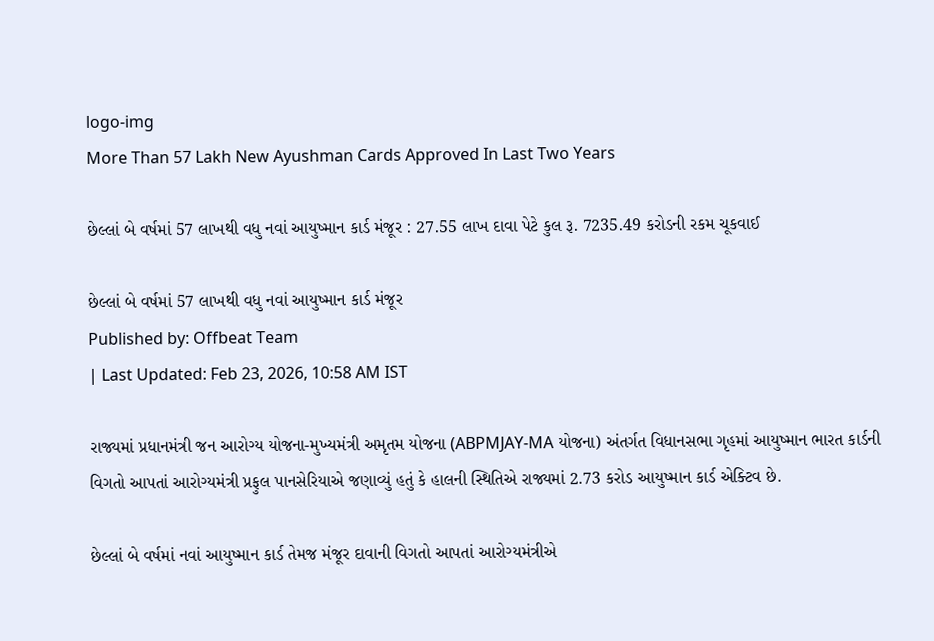logo-img
More Than 57 Lakh New Ayushman Cards Approved In Last Two Years

છેલ્લાં બે વર્ષમાં 57 લાખથી વધુ નવાં આયુષ્માન કાર્ડ મંજૂર : 27.55 લાખ દાવા પેટે કુલ રૂ. 7235.49 કરોડની રકમ ચૂકવાઈ

છેલ્લાં બે વર્ષમાં 57 લાખથી વધુ નવાં આયુષ્માન કાર્ડ મંજૂર
Published by: Offbeat Team
| Last Updated: Feb 23, 2026, 10:58 AM IST

રાજ્યમાં પ્રધાનમંત્રી જન આરોગ્ય યોજના-મુખ્યમંત્રી અમૃતમ યોજના (ABPMJAY-MA યોજના) અંતર્ગત વિધાનસભા ગૃહમાં આયુષ્માન ભારત કાર્ડની વિગતો આપતાં આરોગ્યમંત્રી પ્રફુલ પાનસેરિયાએ જણાવ્યું હતું કે હાલની સ્થિતિએ રાજ્યમાં 2.73 કરોડ આયુષ્માન કાર્ડ એક્ટિવ છે.

છેલ્લાં બે વર્ષમાં નવાં આયુષ્માન કાર્ડ તેમજ મંજૂર દાવાની વિગતો આપતાં આરોગ્યમંત્રીએ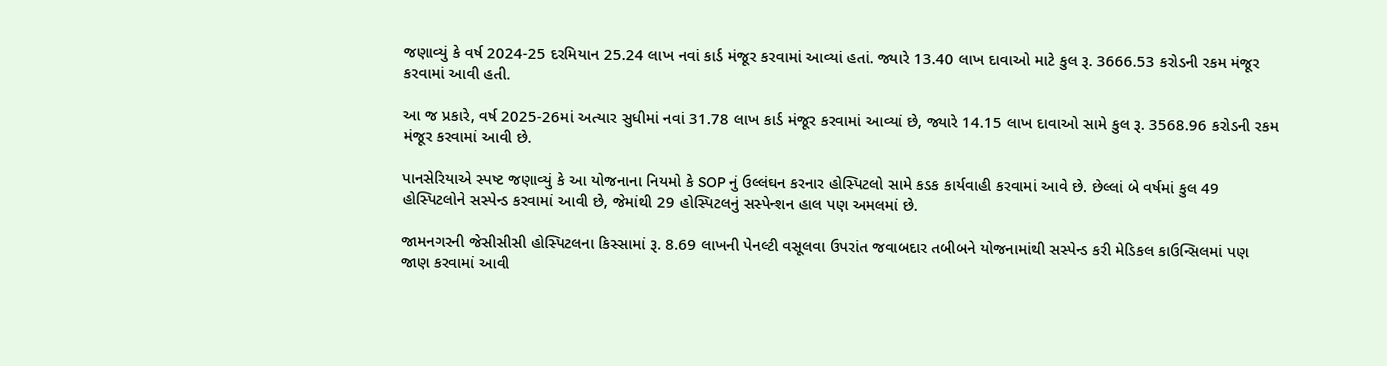જણાવ્યું કે વર્ષ 2024-25 દરમિયાન 25.24 લાખ નવાં કાર્ડ મંજૂર કરવામાં આવ્યાં હતાં. જ્યારે 13.40 લાખ દાવાઓ માટે કુલ રૂ. 3666.53 કરોડની રકમ મંજૂર કરવામાં આવી હતી.

આ જ પ્રકારે, વર્ષ 2025-26માં અત્યાર સુધીમાં નવાં 31.78 લાખ કાર્ડ મંજૂર કરવામાં આવ્યાં છે, જ્યારે 14.15 લાખ દાવાઓ સામે કુલ રૂ. 3568.96 કરોડની રકમ મંજૂર કરવામાં આવી છે.

પાનસેરિયાએ સ્પષ્ટ જણાવ્યું કે આ યોજનાના નિયમો કે SOP નું ઉલ્લંઘન કરનાર હોસ્પિટલો સામે કડક કાર્યવાહી કરવામાં આવે છે. છેલ્લાં બે વર્ષમાં કુલ 49 હોસ્પિટલોને સસ્પેન્ડ કરવામાં આવી છે, જેમાંથી 29 હોસ્પિટલનું સસ્પેન્શન હાલ પણ અમલમાં છે.

જામનગરની જેસીસીસી હોસ્પિટલના કિસ્સામાં રૂ. 8.69 લાખની પેનલ્ટી વસૂલવા ઉપરાંત જવાબદાર તબીબને યોજનામાંથી સસ્પેન્ડ કરી મેડિકલ કાઉન્સિલમાં પણ જાણ કરવામાં આવી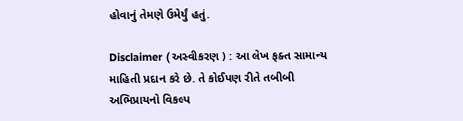હોવાનું તેમણે ઉમેર્યું હતું.

Disclaimer ( અસ્વીકરણ ) : આ લેખ ફક્ત સામાન્ય માહિતી પ્રદાન કરે છે. તે કોઈપણ રીતે તબીબી અભિપ્રાયનો વિકલ્પ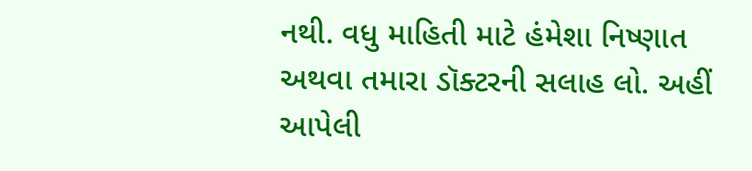નથી. વધુ માહિતી માટે હંમેશા નિષ્ણાત અથવા તમારા ડૉક્ટરની સલાહ લો. અહીં આપેલી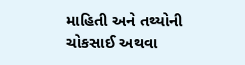માહિતી અને તથ્યોની ચોકસાઈ અથવા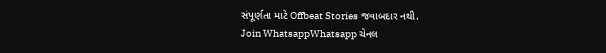સંપૂર્ણતા માટે Offbeat Stories જવાબદાર નથી.
Join WhatsappWhatsapp ચેનલ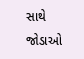સાથે જોડાઓ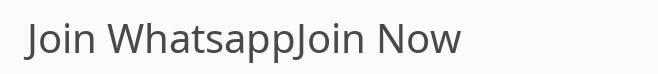Join WhatsappJoin Now